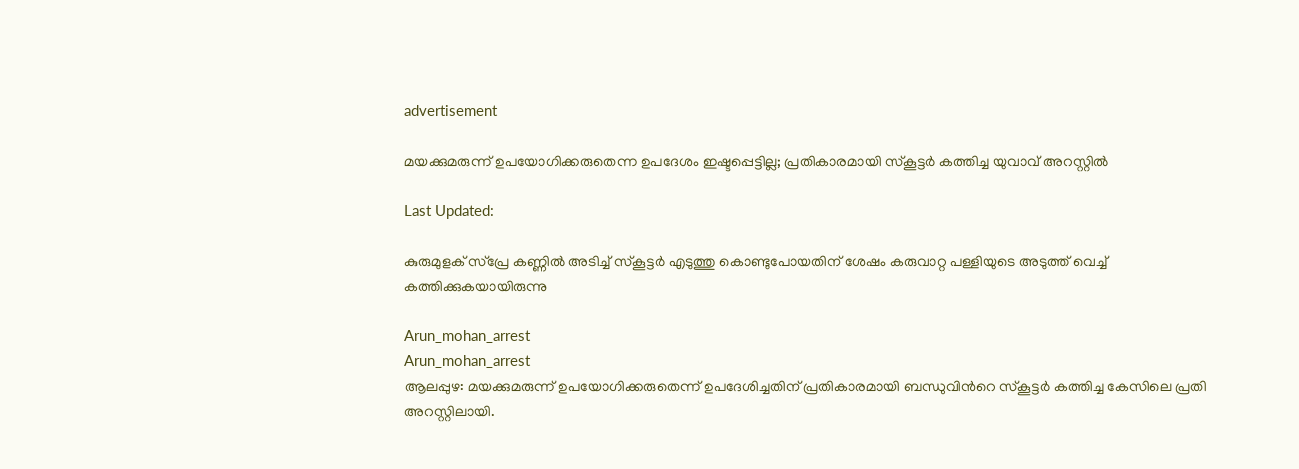advertisement

മയക്കുമരുന്ന് ഉപയോഗിക്കരുതെന്ന ഉപദേശം ഇഷ്ടപ്പെട്ടില്ല; പ്രതികാരമായി സ്കൂട്ടർ കത്തിച്ച യുവാവ് അറസ്റ്റിൽ

Last Updated:

കുരുമുളക് സ്പ്രേ കണ്ണില്‍ അടിച്ച്‌ സ്കൂട്ടര്‍ എടുത്തു കൊണ്ടുപോയതിന് ശേഷം കരുവാറ്റ പള്ളിയുടെ അടുത്ത് വെച്ച് കത്തിക്കുകയായിരുന്നു

Arun_mohan_arrest
Arun_mohan_arrest
ആലപ്പുഴ: മയക്കുമരുന്ന് ഉപയോഗിക്കരുതെന്ന് ഉപദേശിച്ചതിന് പ്രതികാരമായി ബന്ധുവിന്‍റെ സ്കൂട്ടർ കത്തിച്ച കേസിലെ പ്രതി അറസ്റ്റിലായി.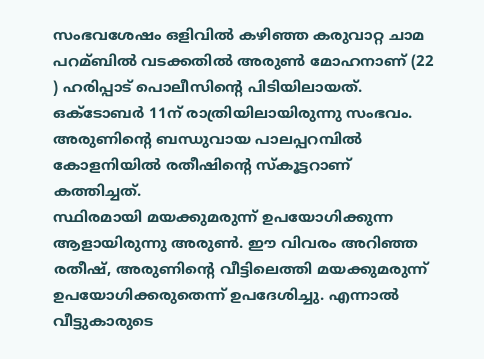സംഭവശേഷം ഒളിവിൽ കഴിഞ്ഞ കരുവാറ്റ ചാമ പറമ്ബില്‍ വടക്കതില്‍ അരുണ്‍ മോഹനാണ് (22 ) ഹരിപ്പാട് പൊലീസിന്‍റെ പിടിയിലായത്. ഒക്ടോബർ 11ന് രാത്രിയിലായിരുന്നു സംഭവം. അരുണിന്‍റെ ബന്ധുവായ പാലപ്പറമ്പില്‍ കോളനിയില്‍ രതീഷിന്‍റെ സ്കൂട്ടറാണ് കത്തിച്ചത്.
സ്ഥിരമായി മയക്കുമരുന്ന് ഉപയോഗിക്കുന്ന ആളായിരുന്നു അരുൺ. ഈ വിവരം അറിഞ്ഞ രതീഷ്, അരുണിന്‍റെ വീട്ടിലെത്തി മയക്കുമരുന്ന് ഉപയോഗിക്കരുതെന്ന് ഉപദേശിച്ചു. എന്നാൽ വീട്ടുകാരുടെ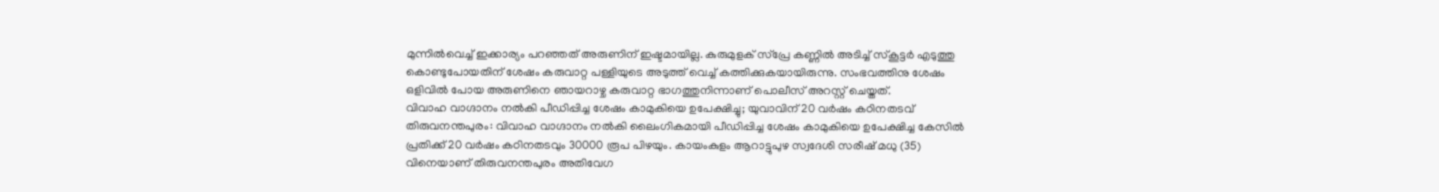മുന്നിൽവെച്ച് ഇക്കാര്യം പറഞ്ഞത് അരുണിന് ഇഷ്ടമായില്ല. കുരുമുളക് സ്പ്രേ കണ്ണില്‍ അടിച്ച്‌ സ്കൂട്ടര്‍ എടുത്തു കൊണ്ടുപോയതിന് ശേഷം കരുവാറ്റ പള്ളിയുടെ അടുത്ത് വെച്ച് കത്തിക്കുകയായിരുന്നു. സംഭവത്തിനു ശേഷം ഒളിവില്‍ പോയ അരുണിനെ ഞായറാഴ്ച കരുവാറ്റ ഭാഗത്തുനിന്നാണ് പൊലീസ് അറസ്റ്റ് ചെയ്തത്.
വിവാഹ വാഗ്ദാനം നൽകി പീഡിപ്പിച്ച ശേഷം കാമുകിയെ ഉപേക്ഷിച്ചു; യുവാവിന് 20 വർഷം കഠിനതടവ്
തിരുവനന്തപുരം: വിവാഹ വാഗ്ദാനം നൽകി ലൈംഗികമായി പീഡിപ്പിച്ച ശേഷം കാമുകിയെ ഉപേക്ഷിച്ച കേസിൽ പ്രതിക്ക് 20 വർഷം കഠിനതടവും 30000 രൂപ പിഴയും. കായംകുളം ആറാട്ടുപുഴ സ്വദേശി സരീഷ് മധു (35) വിനെയാണ് തിരുവനന്തപുരം അതിവേഗ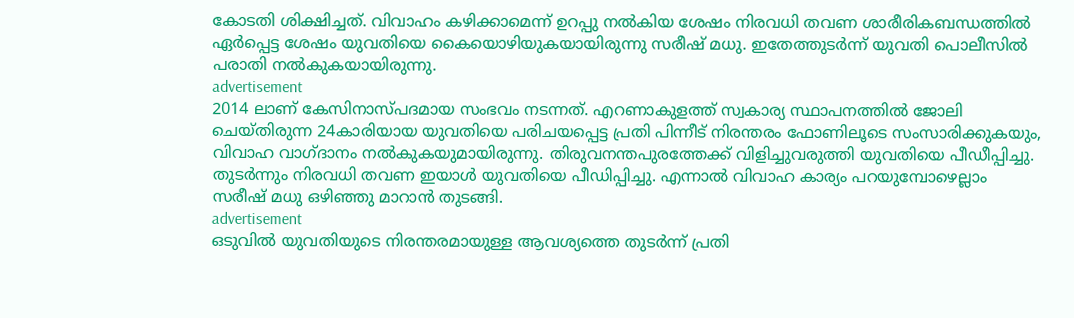കോടതി ശിക്ഷിച്ചത്. വിവാഹം കഴിക്കാമെന്ന് ഉറപ്പു നൽകിയ ശേഷം നിരവധി തവണ ശാരീരികബന്ധത്തിൽ ഏർപ്പെട്ട ശേഷം യുവതിയെ കൈയൊഴിയുകയായിരുന്നു സരീഷ് മധു. ഇതേത്തുടർന്ന് യുവതി പൊലീസിൽ പരാതി നൽകുകയായിരുന്നു.
advertisement
2014 ലാണ് കേസിനാസ്പദമായ സംഭവം നടന്നത്. എറണാകുളത്ത് സ്വകാര്യ സ്ഥാപനത്തിൽ ജോലി ചെയ്തിരുന്ന 24കാരിയായ യുവതിയെ പരിചയപ്പെട്ട പ്രതി പിന്നീട് നിരന്തരം ഫോണിലൂടെ സംസാരിക്കുകയും, വിവാഹ വാഗ്ദാനം നൽകുകയുമായിരുന്നു. തിരുവനന്തപുരത്തേക്ക് വിളിച്ചുവരുത്തി യുവതിയെ പീഡീപ്പിച്ചു. തുടർന്നും നിരവധി തവണ ഇയാൾ യുവതിയെ പീഡിപ്പിച്ചു. എന്നാൽ വിവാഹ കാര്യം പറയുമ്പോഴെല്ലാം സരീഷ് മധു ഒഴിഞ്ഞു മാറാൻ തുടങ്ങി.
advertisement
ഒടുവിൽ യുവതിയുടെ നിരന്തരമായുള്ള ആവശ്യത്തെ തുടർന്ന് പ്രതി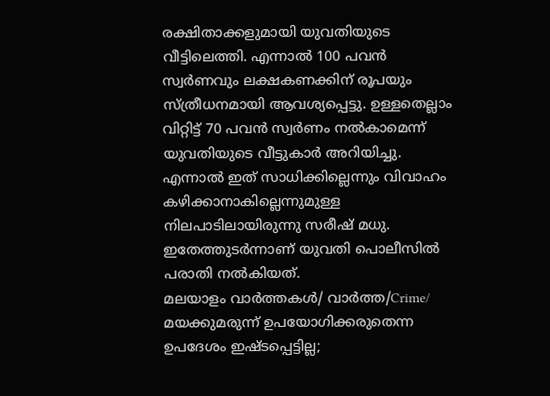രക്ഷിതാക്കളുമായി യുവതിയുടെ വീട്ടിലെത്തി. എന്നാൽ 100 പവൻ സ്വർണവും ലക്ഷകണക്കിന് രൂപയും സ്ത്രീധനമായി ആവശ്യപ്പെട്ടു. ഉള്ളതെല്ലാം വിറ്റിട്ട് 70 പവൻ സ്വർണം നൽകാമെന്ന് യുവതിയുടെ വീട്ടുകാർ അറിയിച്ചു. എന്നാൽ ഇത് സാധിക്കില്ലെന്നും വിവാഹം കഴിക്കാനാകില്ലെന്നുമുള്ള നിലപാടിലായിരുന്നു സരീഷ് മധു. ഇതേത്തുടർന്നാണ് യുവതി പൊലീസിൽ പരാതി നൽകിയത്.
മലയാളം വാർത്തകൾ/ വാർത്ത/Crime/
മയക്കുമരുന്ന് ഉപയോഗിക്കരുതെന്ന ഉപദേശം ഇഷ്ടപ്പെട്ടില്ല;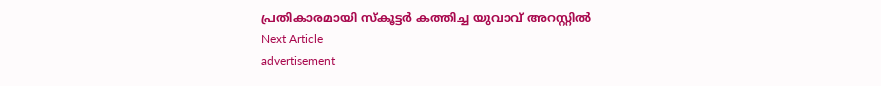പ്രതികാരമായി സ്കൂട്ടർ കത്തിച്ച യുവാവ് അറസ്റ്റിൽ
Next Article
advertisement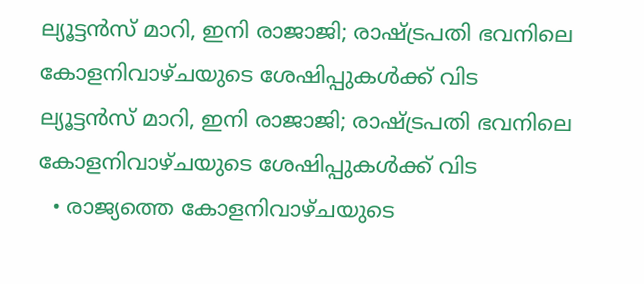ല്യൂട്ടൻസ് മാറി, ഇനി രാജാജി; രാഷ്ട്രപതി ഭവനിലെ കോളനിവാഴ്ചയുടെ ശേഷിപ്പുകൾക്ക് വിട
ല്യൂട്ടൻസ് മാറി, ഇനി രാജാജി; രാഷ്ട്രപതി ഭവനിലെ കോളനിവാഴ്ചയുടെ ശേഷിപ്പുകൾക്ക് വിട
  • രാജ്യത്തെ കോളനിവാഴ്ചയുടെ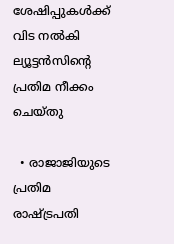ശേഷിപ്പുകൾക്ക് വിട നൽകി ല്യൂട്ടൻസിൻ്റെ പ്രതിമ നീക്കം ചെയ്തു

  • രാജാജിയുടെ പ്രതിമ രാഷ്ട്രപതി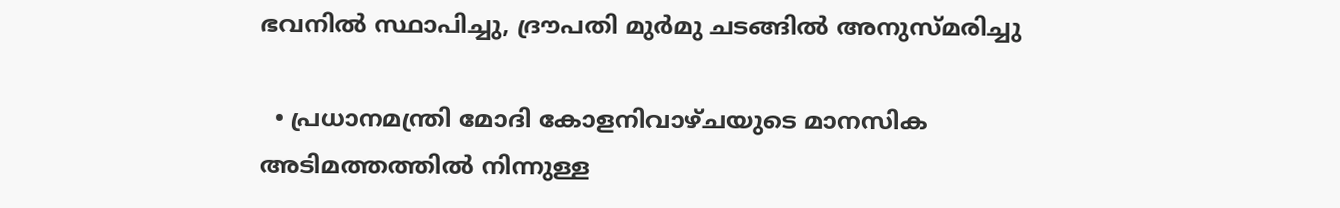ഭവനിൽ സ്ഥാപിച്ചു, ദ്രൗപതി മുർമു ചടങ്ങിൽ അനുസ്മരിച്ചു

  • പ്രധാനമന്ത്രി മോദി കോളനിവാഴ്ചയുടെ മാനസിക അടിമത്തത്തിൽ നിന്നുള്ള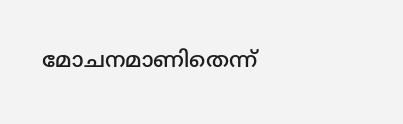മോചനമാണിതെന്ന്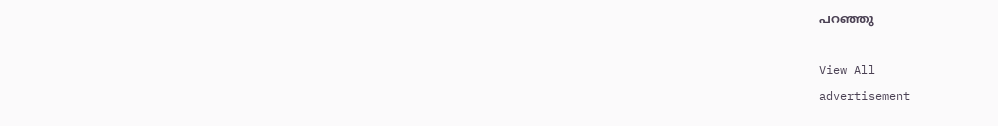പറഞ്ഞു

View All
advertisement